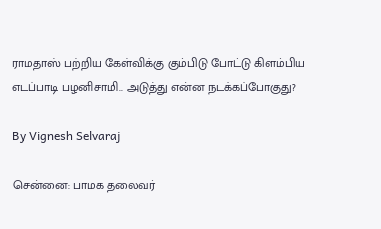ராமதாஸ் பற்றிய கேள்விக்கு கும்பிடு போட்டு கிளம்பிய எடப்பாடி பழனிசாமி.. அடுத்து என்ன நடக்கப்போகுது?

By Vignesh Selvaraj

சென்னை: பாமக தலைவர்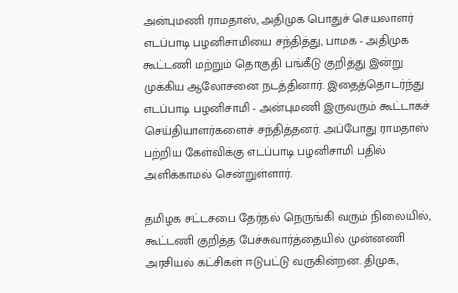அன்புமணி ராமதாஸ், அதிமுக பொதுச் செயலாளர் எடப்பாடி பழனிசாமியை சந்தித்து, பாமக - அதிமுக கூட்டணி மற்றும் தொகுதி பங்கீடு குறித்து இன்று முக்கிய ஆலோசனை நடத்தினார். இதைத்தொடர்ந்து எடப்பாடி பழனிசாமி - அன்புமணி இருவரும் கூட்டாகச் செய்தியாளர்களைச் சந்தித்தனர். அப்போது ராமதாஸ் பற்றிய கேள்விக்கு எடப்பாடி பழனிசாமி பதில் அளிக்காமல் சென்றுள்ளார்.

தமிழக சட்டசபை தேர்தல் நெருங்கி வரும் நிலையில், கூட்டணி குறித்த பேச்சுவார்த்தையில் முன்னணி அரசியல் கட்சிகள் ஈடுபட்டு வருகின்றன. திமுக,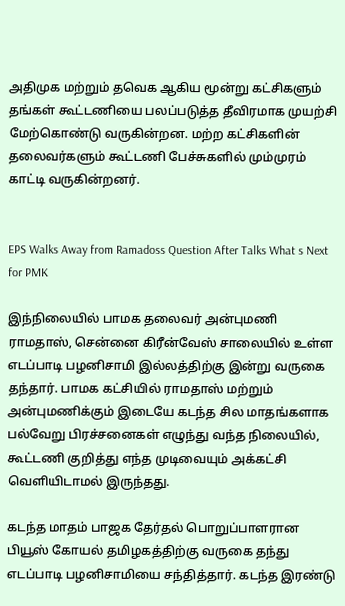அதிமுக மற்றும் தவெக ஆகிய மூன்று கட்சிகளும் தங்கள் கூட்டணியை பலப்படுத்த தீவிரமாக முயற்சி மேற்கொண்டு வருகின்றன. மற்ற கட்சிகளின் தலைவர்களும் கூட்டணி பேச்சுகளில் மும்முரம் காட்டி வருகின்றனர்.


EPS Walks Away from Ramadoss Question After Talks What s Next for PMK

இந்நிலையில் பாமக தலைவர் அன்புமணி ராமதாஸ், சென்னை கிரீன்வேஸ் சாலையில் உள்ள எடப்பாடி பழனிசாமி இல்லத்திற்கு இன்று வருகை தந்தார். பாமக கட்சியில் ராமதாஸ் மற்றும் அன்புமணிக்கும் இடையே கடந்த சில மாதங்களாக பல்வேறு பிரச்சனைகள் எழுந்து வந்த நிலையில், கூட்டணி குறித்து எந்த முடிவையும் அக்கட்சி வெளியிடாமல் இருந்தது.

கடந்த மாதம் பாஜக தேர்தல் பொறுப்பாளரான பியூஸ் கோயல் தமிழகத்திற்கு வருகை தந்து எடப்பாடி பழனிசாமியை சந்தித்தார். கடந்த இரண்டு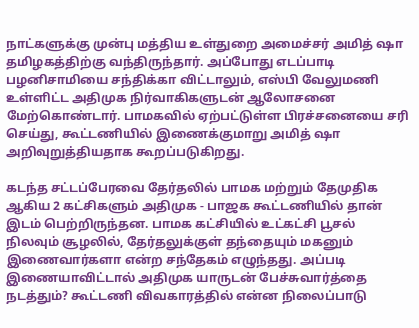நாட்களுக்கு முன்பு மத்திய உள்துறை அமைச்சர் அமித் ஷா தமிழகத்திற்கு வந்திருந்தார். அப்போது எடப்பாடி பழனிசாமியை சந்திக்கா விட்டாலும், எஸ்பி வேலுமணி உள்ளிட்ட அதிமுக நிர்வாகிகளுடன் ஆலோசனை மேற்கொண்டார். பாமகவில் ஏற்பட்டுள்ள பிரச்சனையை சரி செய்து, கூட்டணியில் இணைக்குமாறு அமித் ஷா அறிவுறுத்தியதாக கூறப்படுகிறது.

கடந்த சட்டப்பேரவை தேர்தலில் பாமக மற்றும் தேமுதிக ஆகிய 2 கட்சிகளும் அதிமுக - பாஜக கூட்டணியில் தான் இடம் பெற்றிருந்தன. பாமக கட்சியில் உட்கட்சி பூசல் நிலவும் சூழலில், தேர்தலுக்குள் தந்தையும் மகனும் இணைவார்களா என்ற சந்தேகம் எழுந்தது. அப்படி இணையாவிட்டால் அதிமுக யாருடன் பேச்சுவார்த்தை நடத்தும்? கூட்டணி விவகாரத்தில் என்ன நிலைப்பாடு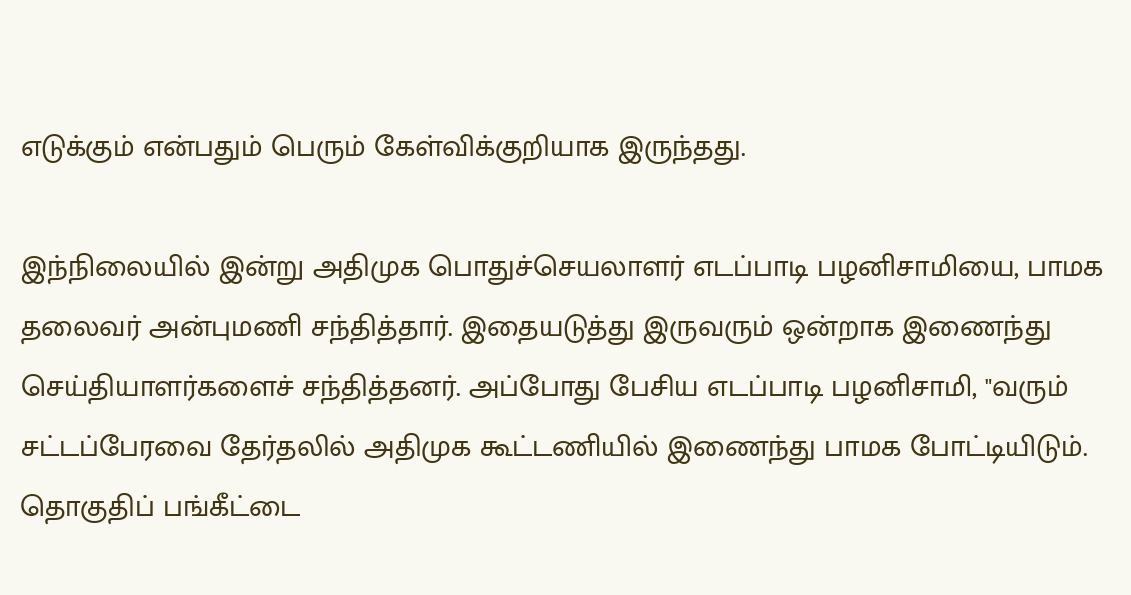எடுக்கும் என்பதும் பெரும் கேள்விக்குறியாக இருந்தது.

இந்நிலையில் இன்று அதிமுக பொதுச்செயலாளர் எடப்பாடி பழனிசாமியை, பாமக தலைவர் அன்புமணி சந்தித்தார். இதையடுத்து இருவரும் ஒன்றாக இணைந்து செய்தியாளர்களைச் சந்தித்தனர். அப்போது பேசிய எடப்பாடி பழனிசாமி, "வரும் சட்டப்பேரவை தேர்தலில் அதிமுக கூட்டணியில் இணைந்து பாமக போட்டியிடும். தொகுதிப் பங்கீட்டை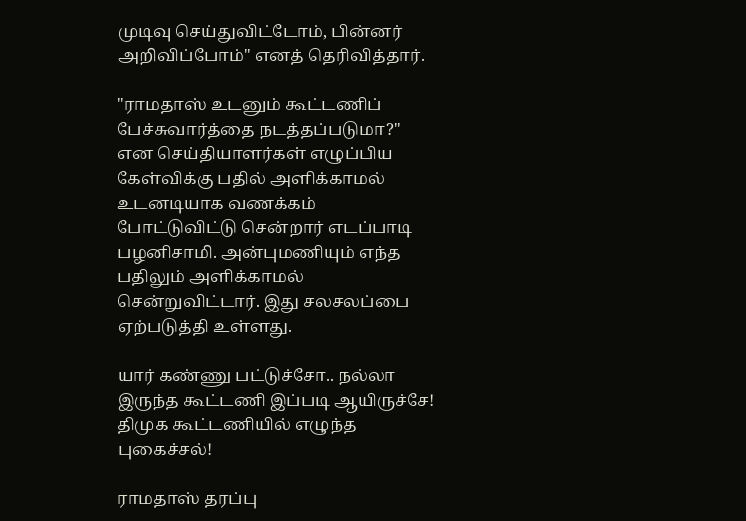முடிவு செய்துவிட்டோம், பின்னர் அறிவிப்போம்" எனத் தெரிவித்தார்.

"ராமதாஸ் உடனும் கூட்டணிப் பேச்சுவார்த்தை நடத்தப்படுமா?" என செய்தியாளர்கள் எழுப்பிய கேள்விக்கு பதில் அளிக்காமல் உடனடியாக வணக்கம் போட்டுவிட்டு சென்றார் எடப்பாடி பழனிசாமி. அன்புமணியும் எந்த பதிலும் அளிக்காமல் சென்றுவிட்டார். இது சலசலப்பை ஏற்படுத்தி உள்ளது.

யார் கண்ணு பட்டுச்சோ.. நல்லா இருந்த கூட்டணி இப்படி ஆயிருச்சே! திமுக கூட்டணியில் எழுந்த புகைச்சல்!

ராமதாஸ் தரப்பு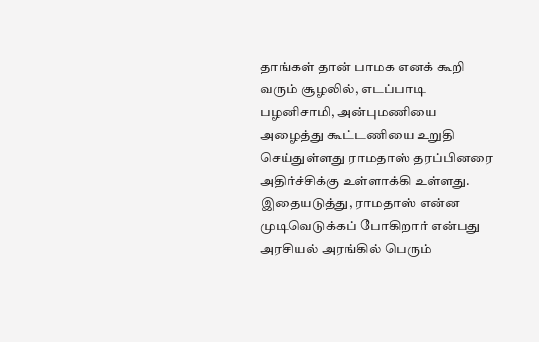தாங்கள் தான் பாமக எனக் கூறி வரும் சூழலில், எடப்பாடி பழனிசாமி, அன்புமணியை அழைத்து கூட்டணியை உறுதி செய்துள்ளது ராமதாஸ் தரப்பினரை அதிர்ச்சிக்கு உள்ளாக்கி உள்ளது. இதையடுத்து, ராமதாஸ் என்ன முடிவெடுக்கப் போகிறார் என்பது அரசியல் அரங்கில் பெரும்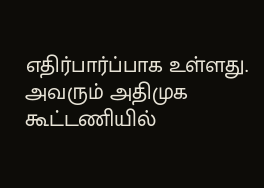எதிர்பார்ப்பாக உள்ளது. அவரும் அதிமுக கூட்டணியில்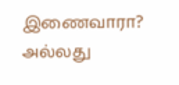இணைவாரா? அல்லது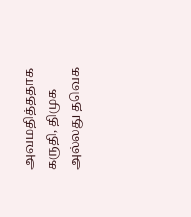அவமதித்ததாக கருதி, திமுக அல்லது தவெக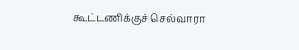கூட்டணிக்குச் செல்வாரா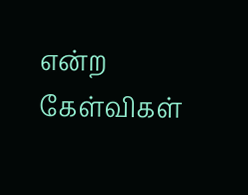என்ற கேள்விகள்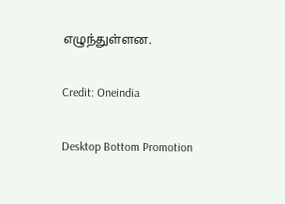எழுந்துள்ளன.

Credit: Oneindia

Desktop Bottom Promotion